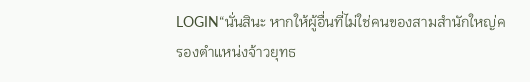LOGIN“นั่นสินะ หากให้ผู้อื่นที่ไม่ใช่คนของสามสำนักใหญ่ครองตำแหน่งจ้าวยุทธ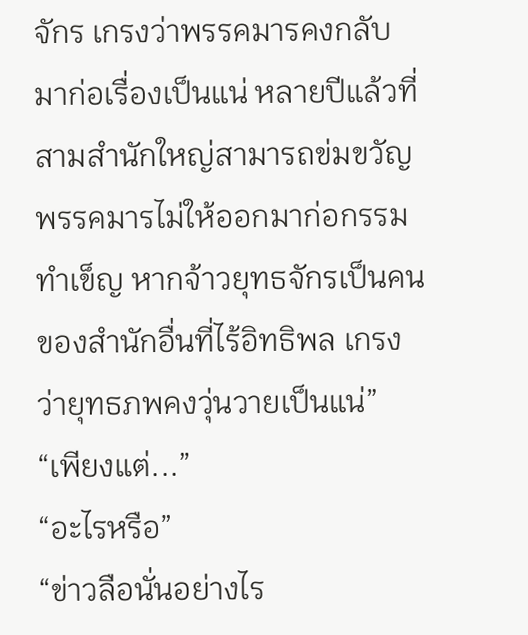จักร เกรงว่าพรรคมารคงกลับมาก่อเรื่องเป็นแน่ หลายปีแล้วที่สามสำนักใหญ่สามารถข่มขวัญพรรคมารไม่ให้ออกมาก่อกรรมทำเข็ญ หากจ้าวยุทธจักรเป็นคนของสำนักอื่นที่ไร้อิทธิพล เกรงว่ายุทธภพคงวุ่นวายเป็นแน่”
“เพียงแต่...”
“อะไรหรือ”
“ข่าวลือนั่นอย่างไร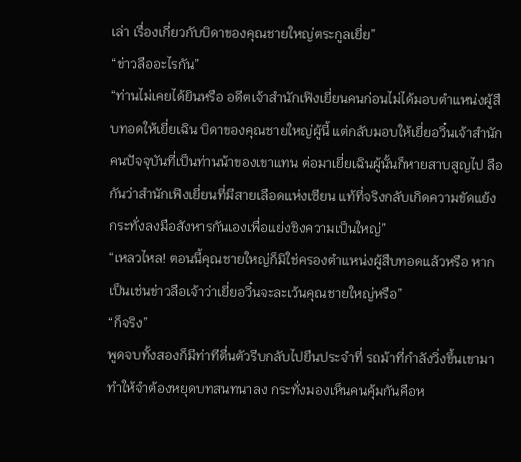เล่า เรื่องเกี่ยวกับบิดาของคุณชายใหญ่ตระกูลเยี่ย”
“ข่าวลืออะไรกัน”
“ท่านไม่เคยได้ยินหรือ อดีตเจ้าสำนักเฟิงเยี่ยนคนก่อนไม่ได้มอบตำแหน่งผู้สืบทอดให้เยี่ยเฉิน บิดาของคุณชายใหญ่ผู้นี้ แต่กลับมอบให้เยี่ยอวิ๋นเจ้าสำนักคนปัจจุบันที่เป็นท่านน้าของเขาแทน ต่อมาเยี่ยเฉินผู้นั้นก็หายสาบสูญไป ลือกันว่าสำนักเฟิงเยี่ยนที่มีสายเลือดแห่งเซียน แท้ที่จริงกลับเกิดความขัดแย้ง กระทั่งลงมือสังหารกันเองเพื่อแย่งชิงความเป็นใหญ่”
“เหลวไหล! ตอนนี้คุณชายใหญ่ก็มิใช่ครองตำแหน่งผู้สืบทอดแล้วหรือ หากเป็นเช่นข่าวลือเจ้าว่าเยี่ยอวิ๋นจะละเว้นคุณชายใหญ่หรือ”
“ก็จริง”
พูดจบทั้งสองก็มีท่าทีตื่นตัวรีบกลับไปยืนประจำที่ รถม้าที่กำลังวิ่งขึ้นเขามา ทำให้จำต้องหยุดบทสนทนาลง กระทั่งมองเห็นคนคุ้มกันคือห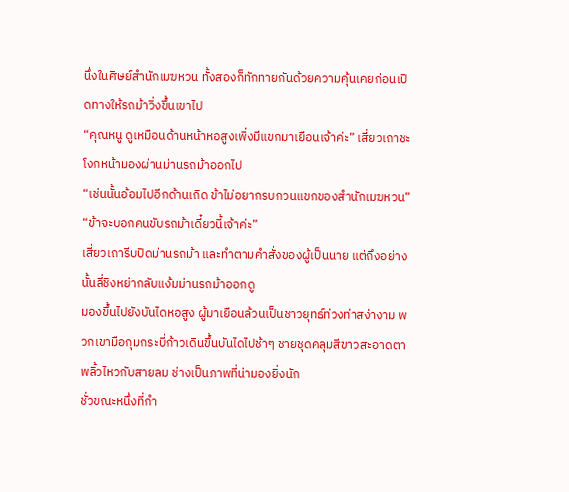นึ่งในศิษย์สำนักเมฆหวน ทั้งสองก็ทักทายกันด้วยความคุ้นเคยก่อนเปิดทางให้รถม้าวิ่งขึ้นเขาไป
“คุณหนู ดูเหมือนด้านหน้าหอสูงเพิ่งมีแขกมาเยือนเจ้าค่ะ” เสี่ยวเถาชะโงกหน้ามองผ่านม่านรถม้าออกไป
“เช่นนั้นอ้อมไปอีกด้านเถิด ข้าไม่อยากรบกวนแขกของสำนักเมฆหวน”
“ข้าจะบอกคนขับรถม้าเดี๋ยวนี้เจ้าค่ะ”
เสี่ยวเถารีบปิดม่านรถม้า และทำตามคำสั่งของผู้เป็นนาย แต่ถึงอย่างนั้นลี่ชิงหย่ากลับแง้มม่านรถม้าออกดู
มองขึ้นไปยังบันไดหอสูง ผู้มาเยือนล้วนเป็นชาวยุทธ์ท่วงท่าสง่างาม พวกเขามือกุมกระบี่ก้าวเดินขึ้นบันไดไปช้าๆ ชายชุดคลุมสีขาวสะอาดตาพลิ้วไหวกับสายลม ช่างเป็นภาพที่น่ามองยิ่งนัก
ชั่วขณะหนึ่งที่กำ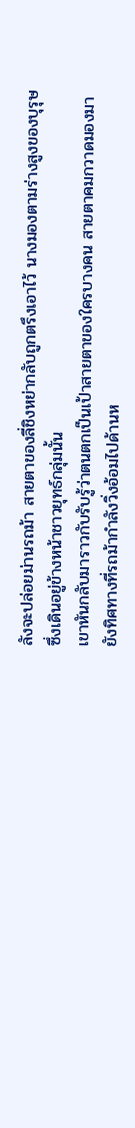ลังจะปล่อยม่านรถม้า สายตาของลี่ชิงหย่ากลับถูกตรึงเอาไว้ นางมองตามร่างสูงของบุรุษซึ่งเดินอยู่ข้างหน้าชาวยุทธ์กลุ่มนั้น
เขาหันกลับมาราวกับรับรู้ว่าตนตกเป็นเป้าสายตาของใครบางคน สายตาคมกวาดมองมายังทิศทางที่รถม้ากำลังวิ่งอ้อมไปด้านห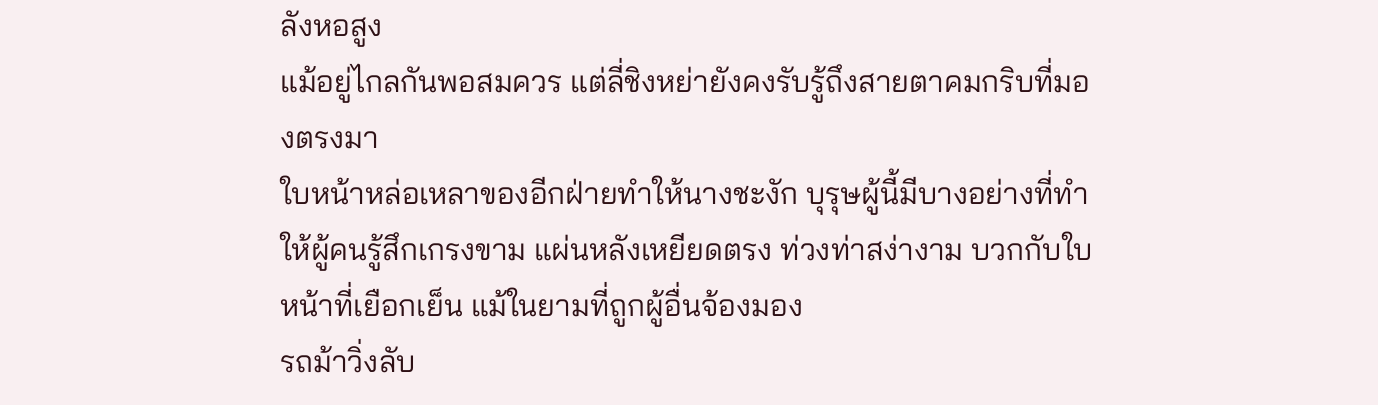ลังหอสูง
แม้อยู่ไกลกันพอสมควร แต่ลี่ชิงหย่ายังคงรับรู้ถึงสายตาคมกริบที่มองตรงมา
ใบหน้าหล่อเหลาของอีกฝ่ายทำให้นางชะงัก บุรุษผู้นี้มีบางอย่างที่ทำให้ผู้คนรู้สึกเกรงขาม แผ่นหลังเหยียดตรง ท่วงท่าสง่างาม บวกกับใบหน้าที่เยือกเย็น แม้ในยามที่ถูกผู้อื่นจ้องมอง
รถม้าวิ่งลับ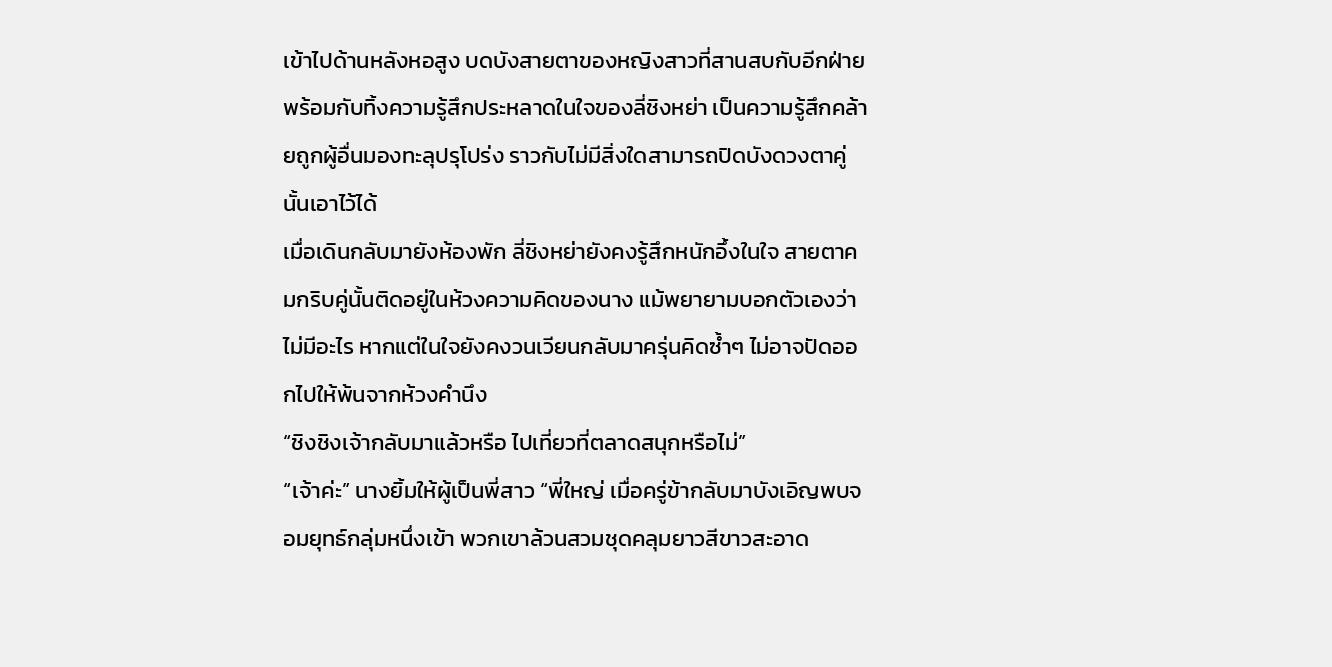เข้าไปด้านหลังหอสูง บดบังสายตาของหญิงสาวที่สานสบกับอีกฝ่าย พร้อมกับทิ้งความรู้สึกประหลาดในใจของลี่ชิงหย่า เป็นความรู้สึกคล้ายถูกผู้อื่นมองทะลุปรุโปร่ง ราวกับไม่มีสิ่งใดสามารถปิดบังดวงตาคู่นั้นเอาไว้ได้
เมื่อเดินกลับมายังห้องพัก ลี่ชิงหย่ายังคงรู้สึกหนักอึ้งในใจ สายตาคมกริบคู่นั้นติดอยู่ในห้วงความคิดของนาง แม้พยายามบอกตัวเองว่าไม่มีอะไร หากแต่ในใจยังคงวนเวียนกลับมาครุ่นคิดซ้ำๆ ไม่อาจปัดออกไปให้พ้นจากห้วงคำนึง
“ชิงชิงเจ้ากลับมาแล้วหรือ ไปเที่ยวที่ตลาดสนุกหรือไม่”
“เจ้าค่ะ” นางยิ้มให้ผู้เป็นพี่สาว “พี่ใหญ่ เมื่อครู่ข้ากลับมาบังเอิญพบจอมยุทธ์กลุ่มหนึ่งเข้า พวกเขาล้วนสวมชุดคลุมยาวสีขาวสะอาด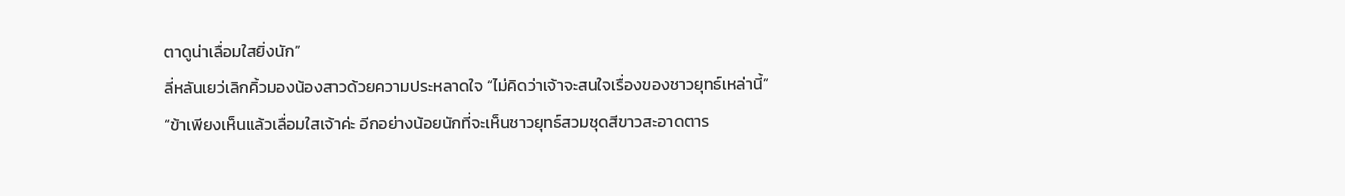ตาดูน่าเลื่อมใสยิ่งนัก”
ลี่หลันเยว่เลิกคิ้วมองน้องสาวด้วยความประหลาดใจ “ไม่คิดว่าเจ้าจะสนใจเรื่องของชาวยุทธ์เหล่านี้”
“ข้าเพียงเห็นแล้วเลื่อมใสเจ้าค่ะ อีกอย่างน้อยนักที่จะเห็นชาวยุทธ์สวมชุดสีขาวสะอาดตาร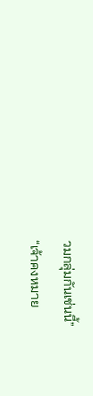วมกลุ่มกันเช่นนี้”
“เจ้าคงหมาย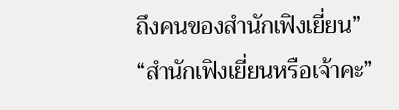ถึงคนของสำนักเฟิงเยี่ยน”
“สำนักเฟิงเยี่ยนหรือเจ้าคะ”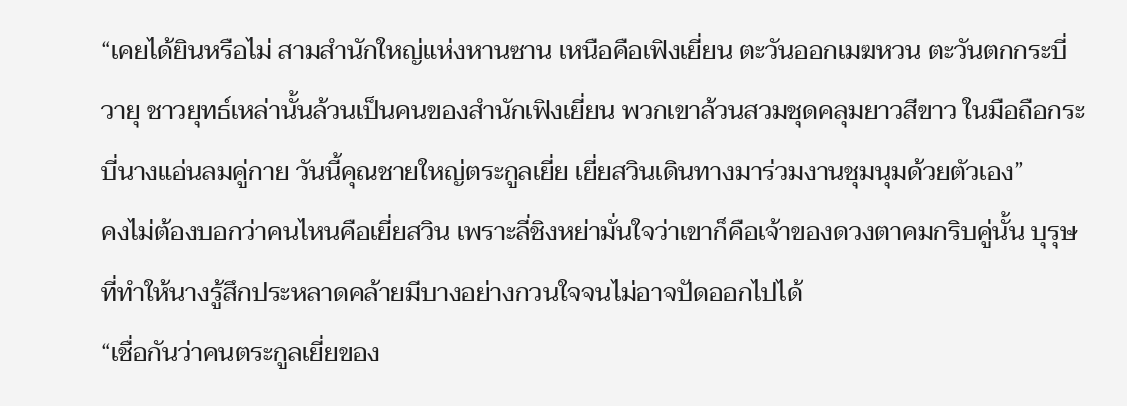“เคยได้ยินหรือไม่ สามสำนักใหญ่แห่งหานซาน เหนือคือเฟิงเยี่ยน ตะวันออกเมฆหวน ตะวันตกกระบี่วายุ ชาวยุทธ์เหล่านั้นล้วนเป็นคนของสำนักเฟิงเยี่ยน พวกเขาล้วนสวมชุดคลุมยาวสีขาว ในมือถือกระบี่นางแอ่นลมคู่กาย วันนี้คุณชายใหญ่ตระกูลเยี่ย เยี่ยสวินเดินทางมาร่วมงานชุมนุมด้วยตัวเอง”
คงไม่ต้องบอกว่าคนไหนคือเยี่ยสวิน เพราะลี่ชิงหย่ามั่นใจว่าเขาก็คือเจ้าของดวงตาคมกริบคู่นั้น บุรุษที่ทำให้นางรู้สึกประหลาดคล้ายมีบางอย่างกวนใจจนไม่อาจปัดออกไปได้
“เชื่อกันว่าคนตระกูลเยี่ยของ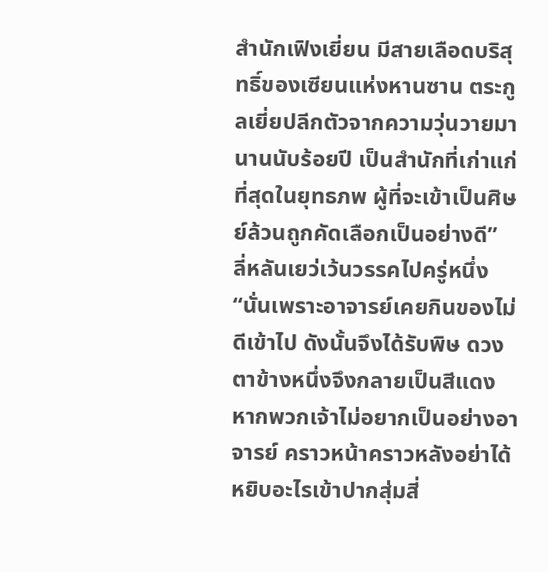สำนักเฟิงเยี่ยน มีสายเลือดบริสุทธิ์ของเซียนแห่งหานซาน ตระกูลเยี่ยปลีกตัวจากความวุ่นวายมานานนับร้อยปี เป็นสำนักที่เก่าแก่ที่สุดในยุทธภพ ผู้ที่จะเข้าเป็นศิษย์ล้วนถูกคัดเลือกเป็นอย่างดี”
ลี่หลันเยว่เว้นวรรคไปครู่หนึ่ง
“นั่นเพราะอาจารย์เคยกินของไม่ดีเข้าไป ดังนั้นจึงได้รับพิษ ดวงตาข้างหนึ่งจึงกลายเป็นสีแดง หากพวกเจ้าไม่อยากเป็นอย่างอาจารย์ คราวหน้าคราวหลังอย่าได้หยิบอะไรเข้าปากสุ่มสี่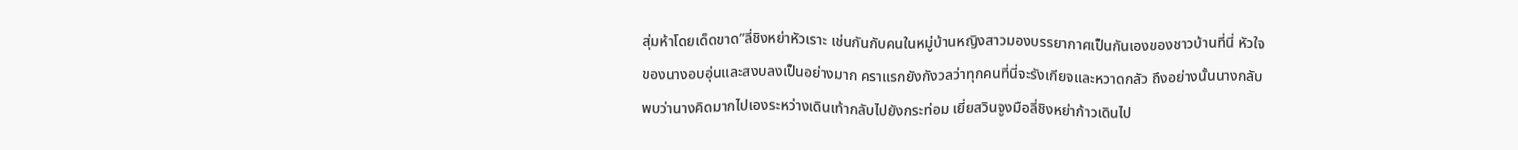สุ่มห้าโดยเด็ดขาด”ลี่ชิงหย่าหัวเราะ เช่นกันกับคนในหมู่บ้านหญิงสาวมองบรรยากาศเป็นกันเองของชาวบ้านที่นี่ หัวใจของนางอบอุ่นและสงบลงเป็นอย่างมาก คราแรกยังกังวลว่าทุกคนที่นี่จะรังเกียจและหวาดกลัว ถึงอย่างนั้นนางกลับพบว่านางคิดมากไปเองระหว่างเดินเท้ากลับไปยังกระท่อม เยี่ยสวินจูงมือลี่ชิงหย่าก้าวเดินไป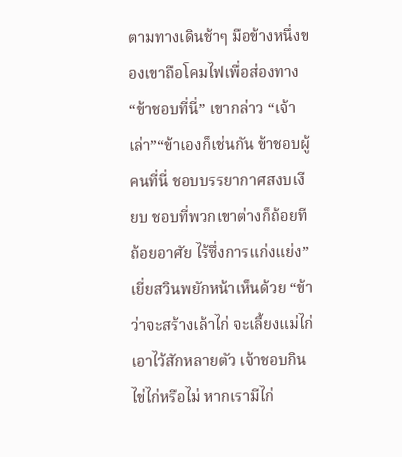ตามทางเดินช้าๆ มือข้างหนึ่งของเขาถือโคมไฟเพื่อส่องทาง“ข้าชอบที่นี่” เขากล่าว “เจ้าเล่า”“ข้าเองก็เช่นกัน ข้าชอบผู้คนที่นี่ ชอบบรรยากาศสงบเงียบ ชอบที่พวกเขาต่างก็ถ้อยทีถ้อยอาศัย ไร้ซึ่งการแก่งแย่ง”เยี่ยสวินพยักหน้าเห็นด้วย “ข้าว่าจะสร้างเล้าไก่ จะเลี้ยงแม่ไก่เอาไว้สักหลายตัว เจ้าชอบกินไข่ไก่หรือไม่ หากเรามีไก่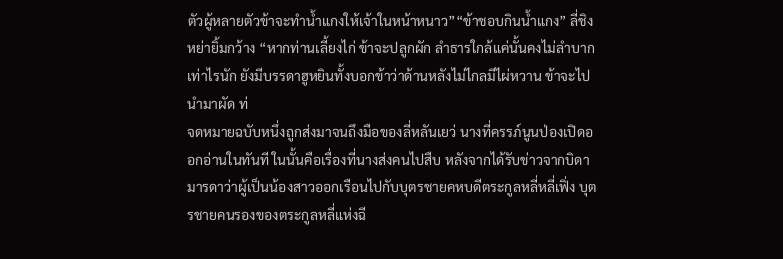ตัวผู้หลายตัวข้าจะทำน้ำแกงให้เจ้าในหน้าหนาว”“ข้าชอบกินน้ำแกง” ลี่ชิงหย่ายิ้มกว้าง “หากท่านเลี้ยงไก่ ข้าจะปลูกผัก ลำธารใกล้แค่นั้นคงไม่ลำบากเท่าไรนัก ยังมีบรรดาฮูหยินทั้งบอกข้าว่าด้านหลังไม่ไกลมีไผ่หวาน ข้าจะไปนำมาผัด ท่
จดหมายฉบับหนึ่งถูกส่งมาจนถึงมือของลี่หลันเยว่ นางที่ครรภ์นูนป่องเปิดออกอ่านในทันที ในนั้นคือเรื่องที่นางส่งคนไปสืบ หลังจากได้รับข่าวจากบิดามารดาว่าผู้เป็นน้องสาวออกเรือนไปกับบุตรชายคหบดีตระกูลหลี่หลี่เฟิ่ง บุตรชายคนรองของตระกูลหลี่แห่งฉี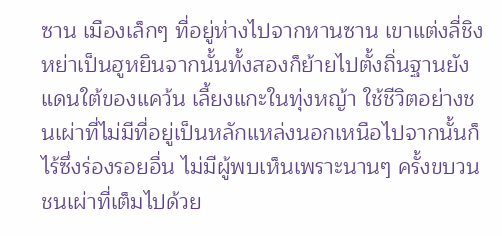ซาน เมืองเล็กๆ ที่อยู่ห่างไปจากหานซาน เขาแต่งลี่ชิงหย่าเป็นฮูหยินจากนั้นทั้งสองก็ย้ายไปตั้งถิ่นฐานยังแดนใต้ของแคว้น เลี้ยงแกะในทุ่งหญ้า ใช้ชีวิตอย่างชนเผ่าที่ไม่มีที่อยู่เป็นหลักแหล่งนอกเหนือไปจากนั้นก็ไร้ซึ่งร่องรอยอื่น ไม่มีผู้พบเห็นเพราะนานๆ ครั้งขบวนชนเผ่าที่เต็มไปด้วย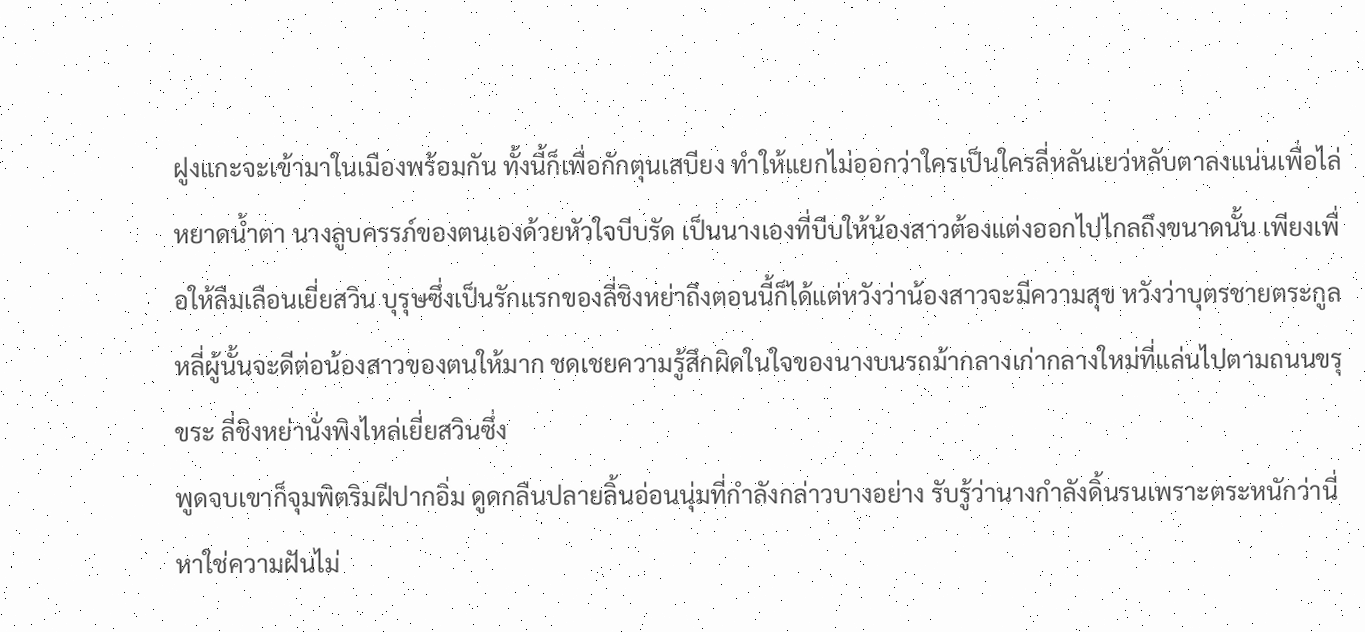ฝูงแกะจะเข้ามาในเมืองพร้อมกัน ทั้งนี้ก็เพื่อกักตุนเสบียง ทำให้แยกไม่ออกว่าใครเป็นใครลี่หลันเยว่หลับตาลงแน่นเพื่อไล่หยาดน้ำตา นางลูบครรภ์ของตนเองด้วยหัวใจบีบรัด เป็นนางเองที่บีบให้น้องสาวต้องแต่งออกไปไกลถึงขนาดนั้น เพียงเพื่อให้ลืมเลือนเยี่ยสวิน บุรุษซึ่งเป็นรักแรกของลี่ชิงหย่าถึงตอนนี้ก็ได้แต่หวังว่าน้องสาวจะมีความสุข หวังว่าบุตรชายตระกูลหลี่ผู้นั้นจะดีต่อน้องสาวของตนให้มาก ชดเชยความรู้สึกผิดในใจของนางบนรถม้ากลางเก่ากลางใหม่ที่แล่นไปตามถนนขรุขระ ลี่ชิงหย่านั่งพิงไหล่เยี่ยสวินซึ่ง
พูดจบเขาก็จุมพิตริมฝีปากอิ่ม ดูดกลืนปลายลิ้นอ่อนนุ่มที่กำลังกล่าวบางอย่าง รับรู้ว่านางกำลังดิ้นรนเพราะตระหนักว่านี่หาใช่ความฝันไม่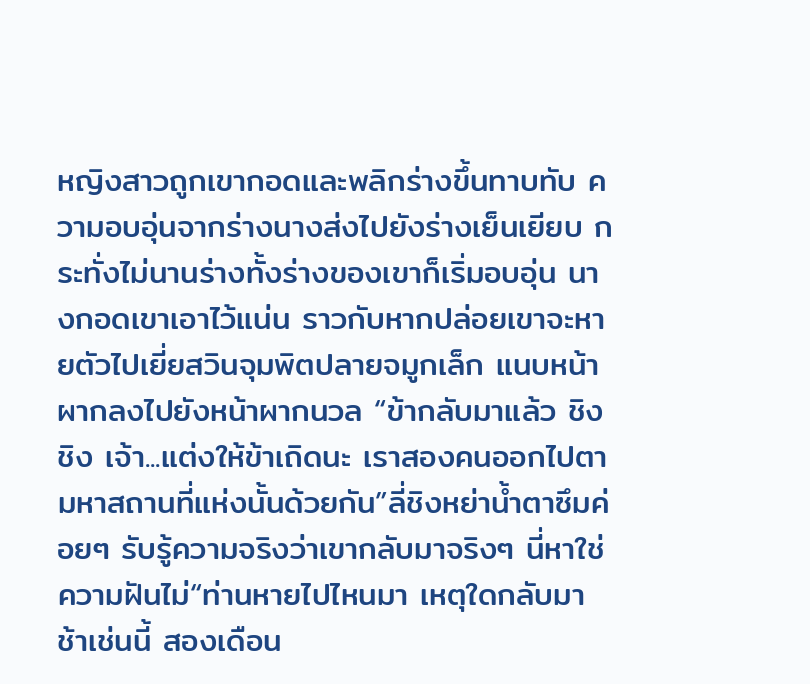หญิงสาวถูกเขากอดและพลิกร่างขึ้นทาบทับ ความอบอุ่นจากร่างนางส่งไปยังร่างเย็นเยียบ กระทั่งไม่นานร่างทั้งร่างของเขาก็เริ่มอบอุ่น นางกอดเขาเอาไว้แน่น ราวกับหากปล่อยเขาจะหายตัวไปเยี่ยสวินจุมพิตปลายจมูกเล็ก แนบหน้าผากลงไปยังหน้าผากนวล “ข้ากลับมาแล้ว ชิงชิง เจ้า...แต่งให้ข้าเถิดนะ เราสองคนออกไปตามหาสถานที่แห่งนั้นด้วยกัน”ลี่ชิงหย่าน้ำตาซึมค่อยๆ รับรู้ความจริงว่าเขากลับมาจริงๆ นี่หาใช่ความฝันไม่“ท่านหายไปไหนมา เหตุใดกลับมาช้าเช่นนี้ สองเดือน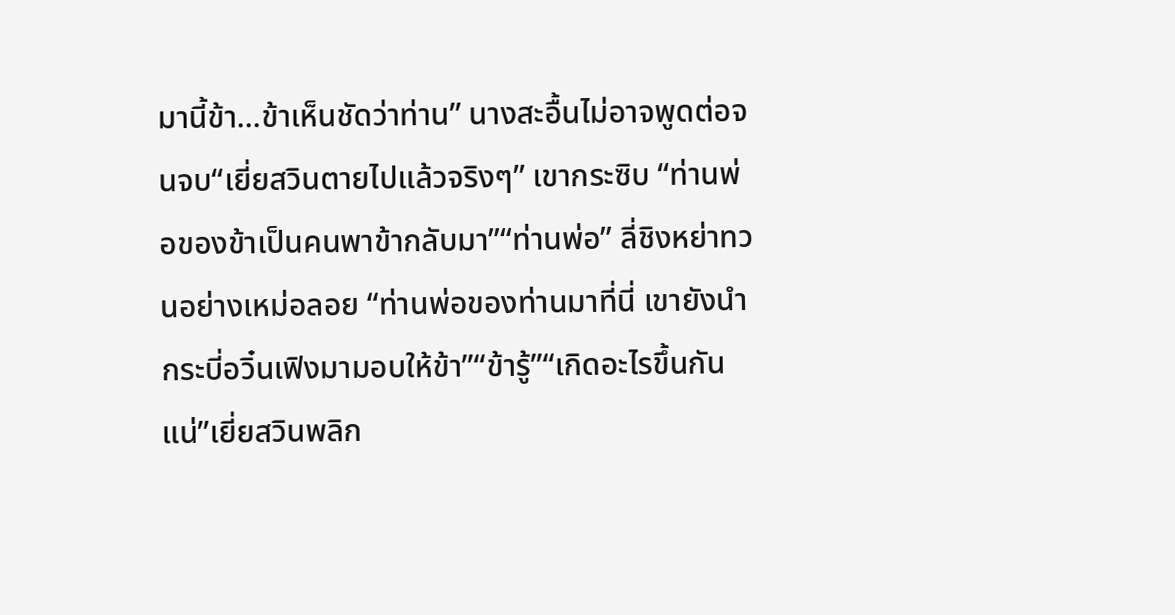มานี้ข้า...ข้าเห็นชัดว่าท่าน” นางสะอื้นไม่อาจพูดต่อจนจบ“เยี่ยสวินตายไปแล้วจริงๆ” เขากระซิบ “ท่านพ่อของข้าเป็นคนพาข้ากลับมา”“ท่านพ่อ” ลี่ชิงหย่าทวนอย่างเหม่อลอย “ท่านพ่อของท่านมาที่นี่ เขายังนำกระบี่อวิ๋นเฟิงมามอบให้ข้า”“ข้ารู้”“เกิดอะไรขึ้นกันแน่”เยี่ยสวินพลิก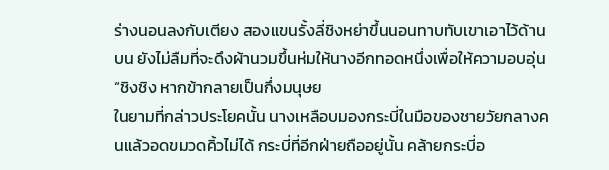ร่างนอนลงกับเตียง สองแขนรั้งลี่ชิงหย่าขึ้นนอนทาบทับเขาเอาไว้ด้านบน ยังไม่ลืมที่จะดึงผ้านวมขึ้นห่มให้นางอีกทอดหนึ่งเพื่อให้ความอบอุ่น“ชิงชิง หากข้ากลายเป็นกึ่งมนุษย
ในยามที่กล่าวประโยคนั้น นางเหลือบมองกระบี่ในมือของชายวัยกลางคนแล้วอดขมวดคิ้วไม่ได้ กระบี่ที่อีกฝ่ายถืออยู่นั้น คล้ายกระบี่อ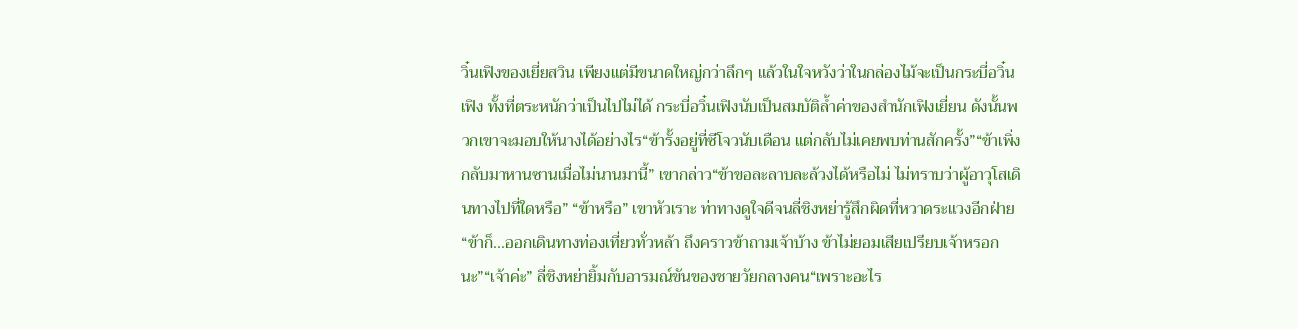วิ๋นเฟิงของเยี่ยสวิน เพียงแต่มีขนาดใหญ่กว่าลึกๆ แล้วในใจหวังว่าในกล่องไม้จะเป็นกระบี่อวิ๋นเฟิง ทั้งที่ตระหนักว่าเป็นไปไม่ได้ กระบี่อวิ๋นเฟิงนับเป็นสมบัติล้ำค่าของสำนักเฟิงเยี่ยน ดังนั้นพวกเขาจะมอบให้นางได้อย่างไร“ข้ารั้งอยู่ที่ซีโจวนับเดือน แต่กลับไม่เคยพบท่านสักครั้ง”“ข้าเพิ่งกลับมาหานซานเมื่อไม่นานมานี้” เขากล่าว“ข้าขอละลาบละล้วงได้หรือไม่ ไม่ทราบว่าผู้อาวุโสเดินทางไปที่ใดหรือ” “ข้าหรือ” เขาหัวเราะ ท่าทางดูใจดีจนลี่ชิงหย่ารู้สึกผิดที่หวาดระแวงอีกฝ่าย “ข้าก็...ออกเดินทางท่องเที่ยวทั่วหล้า ถึงคราวข้าถามเจ้าบ้าง ข้าไม่ยอมเสียเปรียบเจ้าหรอกนะ”“เจ้าค่ะ” ลี่ชิงหย่ายิ้มกับอารมณ์ขันของชายวัยกลางคน“เพราะอะไร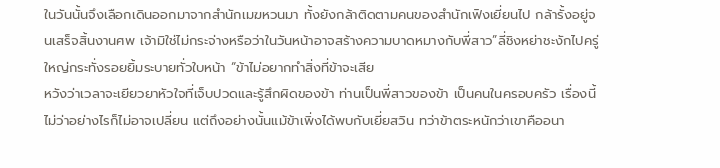ในวันนั้นจึงเลือกเดินออกมาจากสำนักเมฆหวนมา ทั้งยังกล้าติดตามคนของสำนักเฟิงเยี่ยนไป กล้ารั้งอยู่จนเสร็จสิ้นงานศพ เจ้ามิใช่ไม่กระจ่างหรือว่าในวันหน้าอาจสร้างความบาดหมางกับพี่สาว”ลี่ชิงหย่าชะงักไปครู่ใหญ่กระทั่งรอยยิ้มระบายทั่วใบหน้า “ข้าไม่อยากทำสิ่งที่ข้าจะเสีย
หวังว่าเวลาจะเยียวยาหัวใจที่เจ็บปวดและรู้สึกผิดของข้า ท่านเป็นพี่สาวของข้า เป็นคนในครอบครัว เรื่องนี้ไม่ว่าอย่างไรก็ไม่อาจเปลี่ยน แต่ถึงอย่างนั้นแม้ข้าเพิ่งได้พบกับเยี่ยสวิน ทว่าข้าตระหนักว่าเขาคืออนา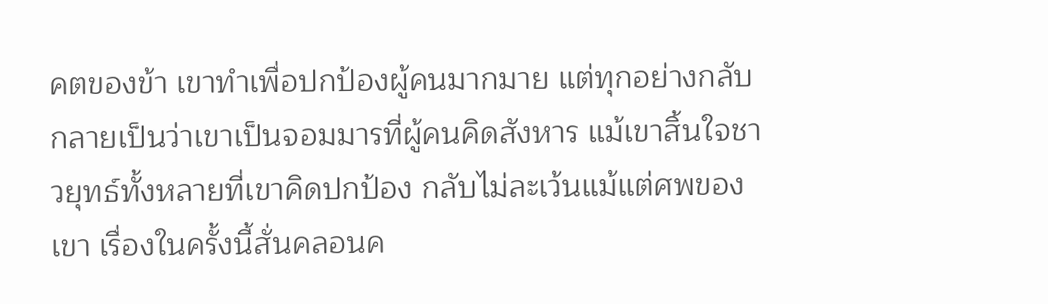คตของข้า เขาทำเพื่อปกป้องผู้คนมากมาย แต่ทุกอย่างกลับกลายเป็นว่าเขาเป็นจอมมารที่ผู้คนคิดสังหาร แม้เขาสิ้นใจชาวยุทธ์ทั้งหลายที่เขาคิดปกป้อง กลับไม่ละเว้นแม้แต่ศพของเขา เรื่องในครั้งนี้สั่นคลอนค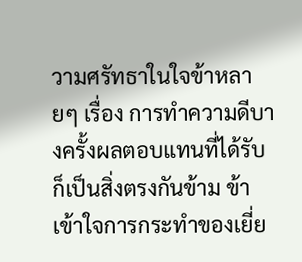วามศรัทธาในใจข้าหลายๆ เรื่อง การทำความดีบางครั้งผลตอบแทนที่ได้รับก็เป็นสิ่งตรงกันข้าม ข้าเข้าใจการกระทำของเยี่ย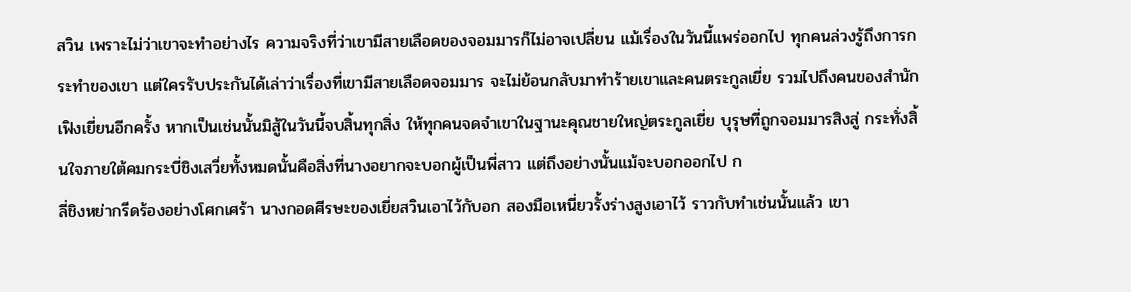สวิน เพราะไม่ว่าเขาจะทำอย่างไร ความจริงที่ว่าเขามีสายเลือดของจอมมารก็ไม่อาจเปลี่ยน แม้เรื่องในวันนี้แพร่ออกไป ทุกคนล่วงรู้ถึงการกระทำของเขา แต่ใครรับประกันได้เล่าว่าเรื่องที่เขามีสายเลือดจอมมาร จะไม่ย้อนกลับมาทำร้ายเขาและคนตระกูลเยี่ย รวมไปถึงคนของสำนักเฟิงเยี่ยนอีกครั้ง หากเป็นเช่นนั้นมิสู้ในวันนี้จบสิ้นทุกสิ่ง ให้ทุกคนจดจำเขาในฐานะคุณชายใหญ่ตระกูลเยี่ย บุรุษที่ถูกจอมมารสิงสู่ กระทั่งสิ้นใจภายใต้คมกระบี่ชิงเสวี่ยทั้งหมดนั้นคือสิ่งที่นางอยากจะบอกผู้เป็นพี่สาว แต่ถึงอย่างนั้นแม้จะบอกออกไป ก
ลี่ชิงหย่ากรีดร้องอย่างโศกเศร้า นางกอดศีรษะของเยี่ยสวินเอาไว้กับอก สองมือเหนี่ยวรั้งร่างสูงเอาไว้ ราวกับทำเช่นนั้นแล้ว เขา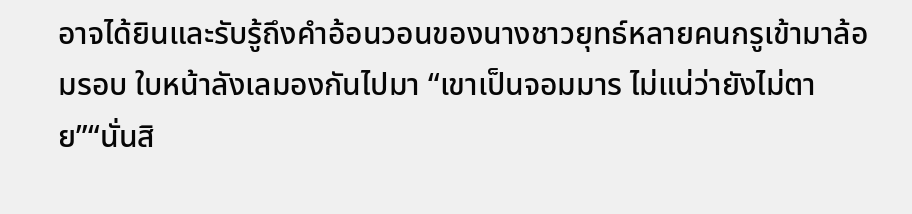อาจได้ยินและรับรู้ถึงคำอ้อนวอนของนางชาวยุทธ์หลายคนกรูเข้ามาล้อมรอบ ใบหน้าลังเลมองกันไปมา “เขาเป็นจอมมาร ไม่แน่ว่ายังไม่ตาย”“นั่นสิ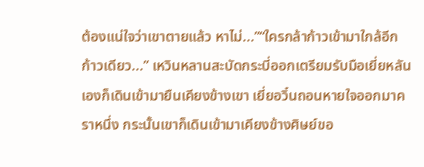ต้องแน่ใจว่าเขาตายแล้ว หาไม่...”“ใครกล้าก้าวเข้ามาใกล้อีกก้าวเดียว...” เหวินหลานสะบัดกระบี่ออกเตรียมรับมือเยี่ยหลันเองก็เดินเข้ามายืนเคียงข้างเขา เยี่ยอวิ๋นถอนหายใจออกมาคราหนึ่ง กระนั้นเขาก็เดินเข้ามาเคียงข้างศิษย์ขอ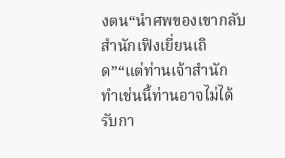งตน“นำศพของเขากลับสำนักเฟิงเยี่ยนเถิด”“แต่ท่านเจ้าสำนัก ทำเช่นนี้ท่านอาจไม่ได้รับกา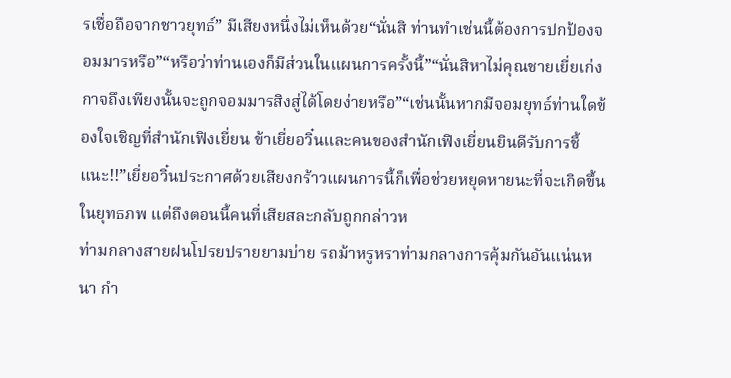รเชื่อถือจากชาวยุทธ์” มีเสียงหนึ่งไม่เห็นด้วย“นั่นสิ ท่านทำเช่นนี้ต้องการปกป้องจอมมารหรือ”“หรือว่าท่านเองก็มีส่วนในแผนการครั้งนี้”“นั่นสิหาไม่คุณชายเยี่ยเก่งกาจถึงเพียงนั้นจะถูกจอมมารสิงสู่ได้โดยง่ายหรือ”“เช่นนั้นหากมีจอมยุทธ์ท่านใดข้องใจเชิญที่สำนักเฟิงเยี่ยน ข้าเยี่ยอวิ๋นและคนของสำนักเฟิงเยี่ยนยินดีรับการชี้แนะ!!”เยี่ยอวิ๋นประกาศด้วยเสียงกร้าวแผนการนี้ก็เพื่อช่วยหยุดหายนะที่จะเกิดขึ้นในยุทธภพ แต่ถึงตอนนี้คนที่เสียสละกลับถูกกล่าวห
ท่ามกลางสายฝนโปรยปรายยามบ่าย รถม้าหรูหราท่ามกลางการคุ้มกันอันแน่นหนา กำ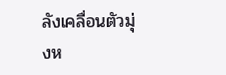ลังเคลื่อนตัวมุ่งห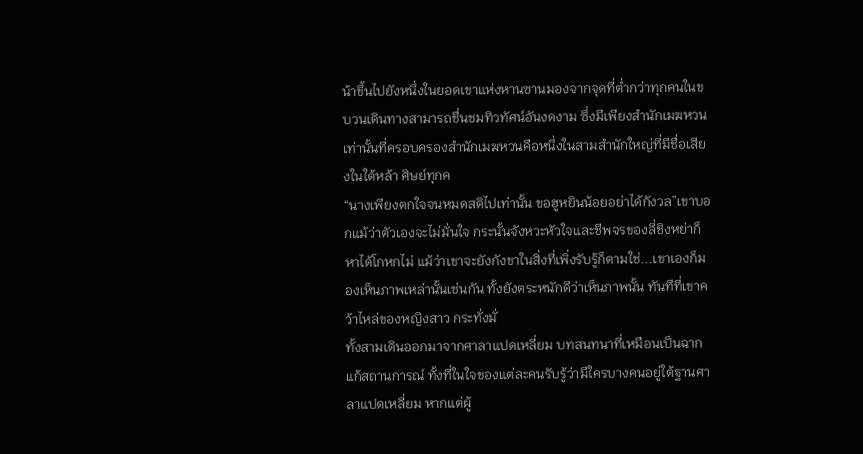น้าขึ้นไปยังหนึ่งในยอดเขาแห่งหานซานมองจากจุดที่ต่ำกว่าทุกคนในขบวนเดินทางสามารถชื่นชมทิวทัศน์อันงดงาม ซึ่งมีเพียงสำนักเมฆหวนเท่านั้นที่ครอบครองสำนักเมฆหวนคือหนึ่งในสามสำนักใหญ่ที่มีชื่อเสียงในใต้หล้า ศิษย์ทุกค
“นางเพียงตกใจจนหมดสติไปเท่านั้น ขอฮูหยินน้อยอย่าได้กังวล”เขาบอกแม้ว่าตัวเองจะไม่มั่นใจ กระนั้นจังหวะหัวใจและชีพจรของลี่ชิงหย่าก็หาได้โกหกไม่ แม้ว่าเขาจะยังกังขาในสิ่งที่เพิ่งรับรู้ก็ตามใช่...เขาเองก็มองเห็นภาพเหล่านั้นเช่นกัน ทั้งยังตระหนักดีว่าเห็นภาพนั้น ทันทีที่เขาคว้าไหล่ของหญิงสาว กระทั่งมั่
ทั้งสามเดินออกมาจากศาลาแปดเหลี่ยม บทสนทนาที่เหมือนเป็นฉากแก้สถานการณ์ ทั้งที่ในใจของแต่ละคนรับรู้ว่ามีใครบางคนอยู่ใต้ฐานศาลาแปดเหลี่ยม หากแต่ผู้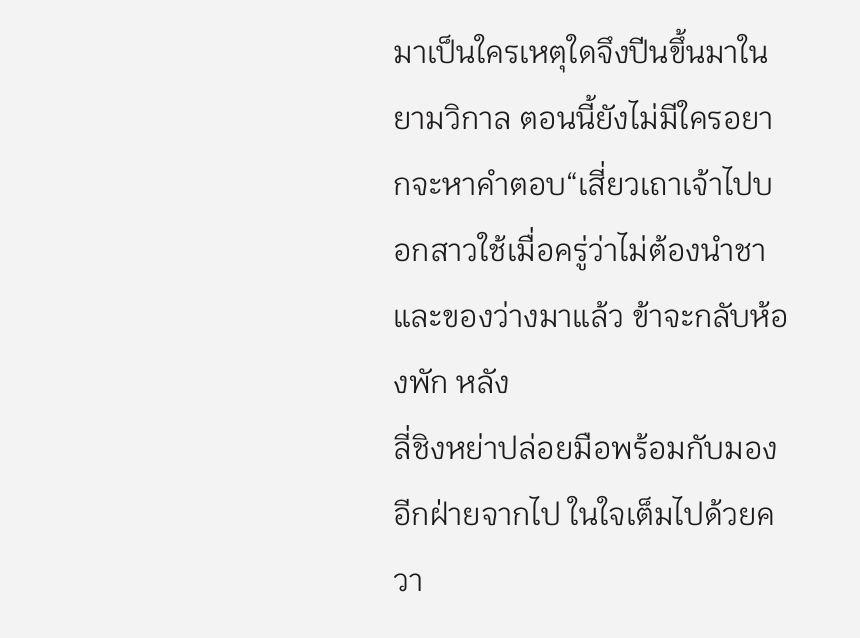มาเป็นใครเหตุใดจึงปีนขึ้นมาในยามวิกาล ตอนนี้ยังไม่มีใครอยากจะหาคำตอบ“เสี่ยวเถาเจ้าไปบอกสาวใช้เมื่อครู่ว่าไม่ต้องนำชาและของว่างมาแล้ว ข้าจะกลับห้องพัก หลัง
ลี่ชิงหย่าปล่อยมือพร้อมกับมองอีกฝ่ายจากไป ในใจเต็มไปด้วยควา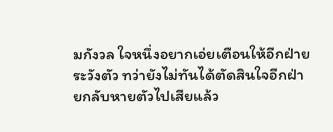มกังวล ใจหนึ่งอยากเอ่ยเตือนให้อีกฝ่ายระวังตัว ทว่ายังไม่ทันได้ตัดสินใจอีกฝ่ายกลับหายตัวไปเสียแล้ว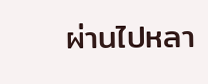ผ่านไปหลา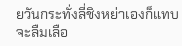ยวันกระทั่งลี่ชิงหย่าเองก็แทบจะลืมเลือ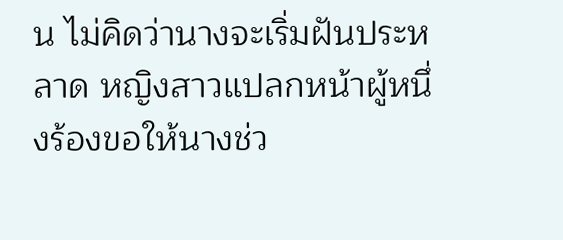น ไม่คิดว่านางจะเริ่มฝันประหลาด หญิงสาวแปลกหน้าผู้หนึ่งร้องขอให้นางช่ว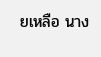ยเหลือ นาง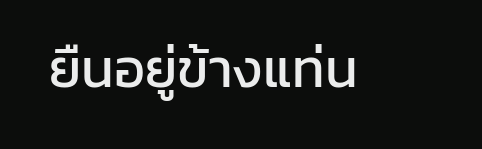ยืนอยู่ข้างแท่น